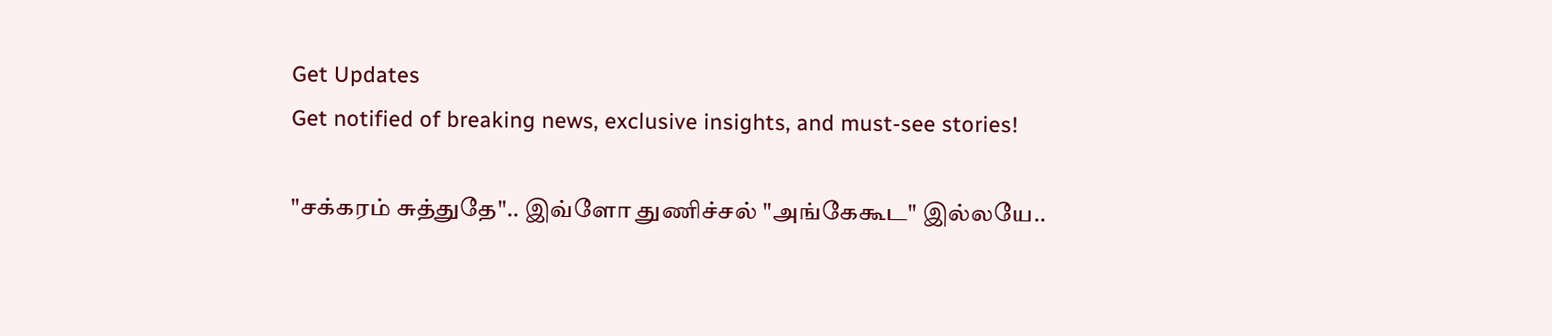Get Updates
Get notified of breaking news, exclusive insights, and must-see stories!

"சக்கரம் சுத்துதே".. இவ்ளோ துணிச்சல் "அங்கேகூட" இல்லயே..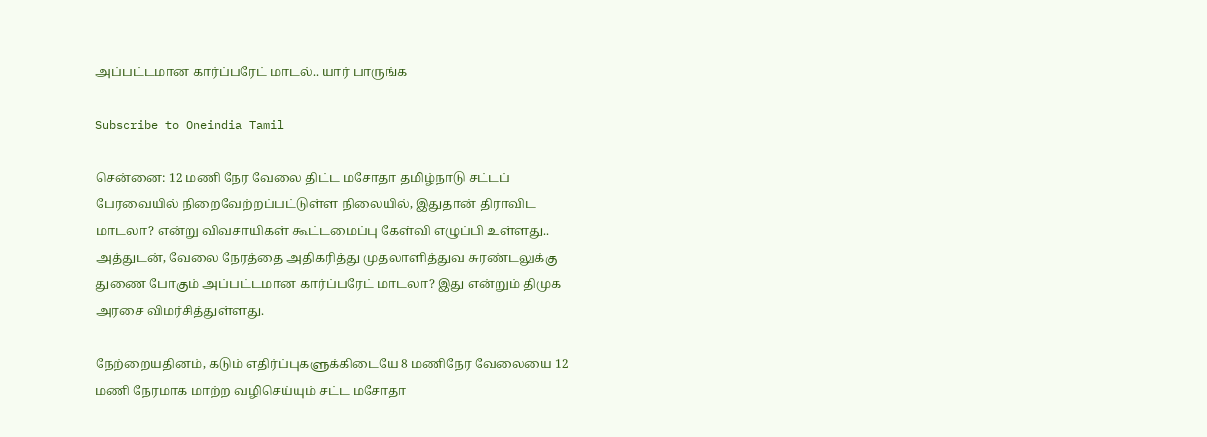அப்பட்டமான கார்ப்பரேட் மாடல்.. யார் பாருங்க

Subscribe to Oneindia Tamil

சென்னை: 12 மணி நேர வேலை திட்ட மசோதா தமிழ்நாடு சட்டப் பேரவையில் நிறைவேற்றப்பட்டுள்ள நிலையில், இதுதான் திராவிட மாடலா? என்று விவசாயிகள் கூட்டமைப்பு கேள்வி எழுப்பி உள்ளது.. அத்துடன், வேலை நேரத்தை அதிகரித்து முதலாளித்துவ சுரண்டலுக்கு துணை போகும் அப்பட்டமான கார்ப்பரேட் மாடலா? இது என்றும் திமுக அரசை விமர்சித்துள்ளது.

நேற்றையதினம், கடும் எதிர்ப்புகளுக்கிடையே 8 மணிநேர வேலையை 12 மணி நேரமாக மாற்ற வழிசெய்யும் சட்ட மசோதா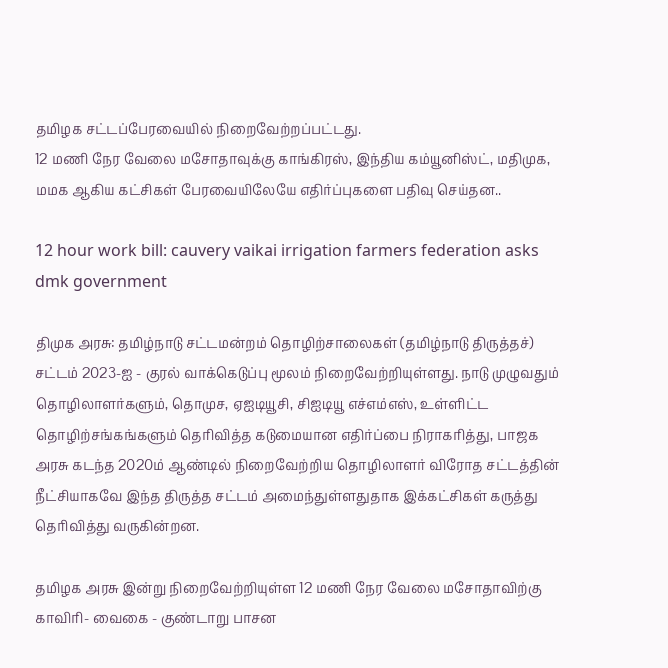தமிழக சட்டப்பேரவையில் நிறைவேற்றப்பட்டது.
12 மணி நேர வேலை மசோதாவுக்கு காங்கிரஸ், இந்திய கம்யூனிஸ்ட், மதிமுக, மமக ஆகிய கட்சிகள் பேரவையிலேயே எதிர்ப்புகளை பதிவு செய்தன..

12 hour work bill: cauvery vaikai irrigation farmers federation asks dmk government

திமுக அரசு: தமிழ்நாடு சட்டமன்றம் தொழிற்சாலைகள் (தமிழ்நாடு திருத்தச்) சட்டம் 2023-ஐ - குரல் வாக்கெடுப்பு மூலம் நிறைவேற்றியுள்ளது. நாடு முழுவதும் தொழிலாளர்களும், தொமுச, ஏஐடியூசி, சிஐடியூ எச்எம்எஸ், உள்ளிட்ட தொழிற்சங்கங்களும் தெரிவித்த கடுமையான எதிர்ப்பை நிராகரித்து, பாஜக அரசு கடந்த 2020ம் ஆண்டில் நிறைவேற்றிய தொழிலாளர் விரோத சட்டத்தின் நீட்சியாகவே இந்த திருத்த சட்டம் அமைந்துள்ளதுதாக இக்கட்சிகள் கருத்து தெரிவித்து வருகின்றன.

தமிழக அரசு இன்று நிறைவேற்றியுள்ள 12 மணி நேர வேலை மசோதாவிற்கு காவிரி- வைகை - குண்டாறு பாசன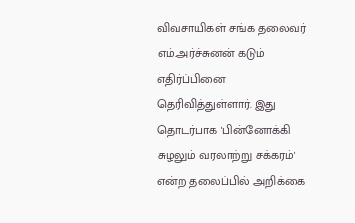விவசாயிகள் சங்க தலைவர் எம்.அர்ச்சுனன் கடும் எதிர்ப்பினை தெரிவித்துள்ளார். இது தொடர்பாக 'பின்னோக்கி சுழலும் வரலாற்று சக்கரம்' என்ற தலைப்பில் அறிக்கை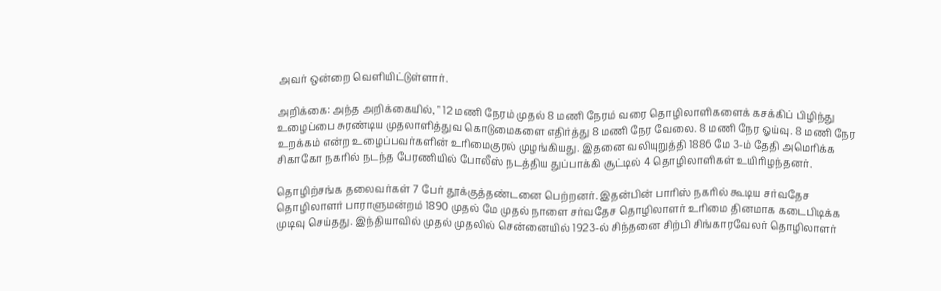அவர் ஒன்றை வெளியிட்டுள்ளார்.

அறிக்கை: அந்த அறிக்கையில், " 12 மணி நேரம் முதல் 8 மணி நேரம் வரை தொழிலாளிகளைக் கசக்கிப் பிழிந்து உழைப்பை சுரண்டிய முதலாளித்துவ கொடுமைகளை எதிர்த்து 8 மணி நேர வேலை. 8 மணி நேர ஓய்வு. 8 மணி நேர உறக்கம் என்ற உழைப்பவர்களின் உரிமைகுரல் முழங்கியது. இதனை வலியுறுத்தி 1886 மே 3-ம் தேதி அமெரிக்க சிகாகோ நகரில் நடந்த பேரணியில் போலீஸ் நடத்திய துப்பாக்கி சூட்டில் 4 தொழிலாளிகள் உயிரிழந்தனர்.

தொழிற்சங்க தலைவர்கள் 7 பேர் தூக்குத்தண்டனை பெற்றனர். இதன்பின் பாரிஸ் நகரில் கூடிய சர்வதேச தொழிலாளர் பாராளுமன்றம் 1890 முதல் மே முதல் நாளை சர்வதேச தொழிலாளர் உரிமை தினமாக கடைபிடிக்க முடிவு செய்தது. இந்தியாவில் முதல் முதலில் சென்னையில் 1923-ல் சிந்தனை சிற்பி சிங்காரவேலர் தொழிலாளர்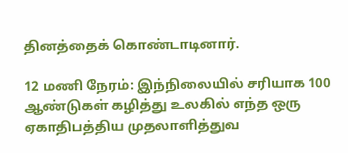தினத்தைக் கொண்டாடினார்.

12 மணி நேரம்: இந்நிலையில் சரியாக 100 ஆண்டுகள் கழித்து உலகில் எந்த ஒரு ஏகாதிபத்திய முதலாளித்துவ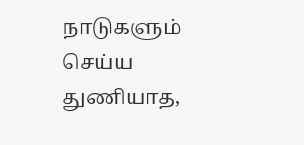நாடுகளும் செய்ய துணியாத,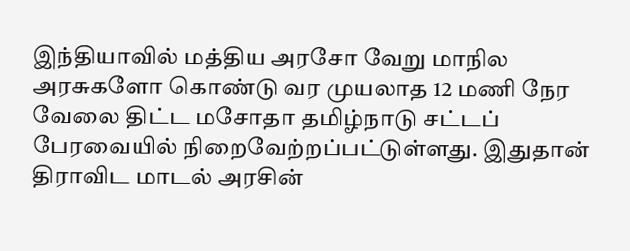இந்தியாவில் மத்திய அரசோ வேறு மாநில அரசுகளோ கொண்டு வர முயலாத 12 மணி நேர வேலை திட்ட மசோதா தமிழ்நாடு சட்டப் பேரவையில் நிறைவேற்றப்பட்டுள்ளது. இதுதான் திராவிட மாடல் அரசின்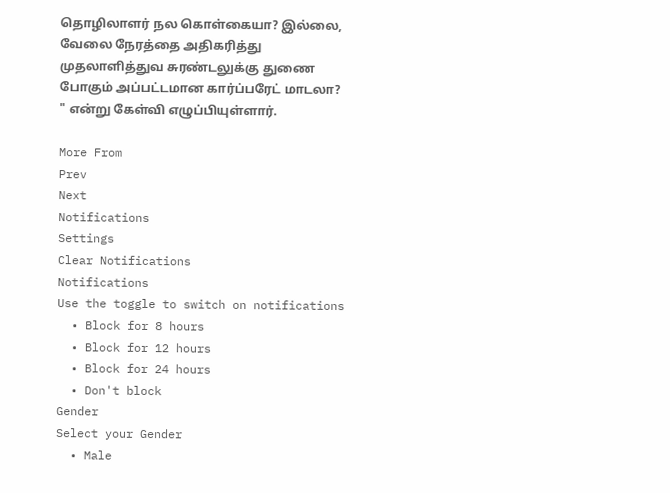தொழிலாளர் நல கொள்கையா? இல்லை, வேலை நேரத்தை அதிகரித்து முதலாளித்துவ சுரண்டலுக்கு துணை போகும் அப்பட்டமான கார்ப்பரேட் மாடலா? " என்று கேள்வி எழுப்பியுள்ளார்.

More From
Prev
Next
Notifications
Settings
Clear Notifications
Notifications
Use the toggle to switch on notifications
  • Block for 8 hours
  • Block for 12 hours
  • Block for 24 hours
  • Don't block
Gender
Select your Gender
  • Male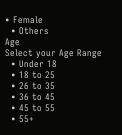• Female
  • Others
Age
Select your Age Range
  • Under 18
  • 18 to 25
  • 26 to 35
  • 36 to 45
  • 45 to 55
  • 55+